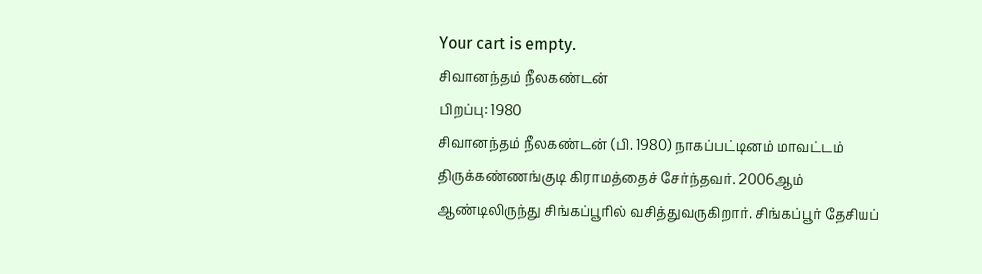Your cart is empty.
சிவானந்தம் நீலகண்டன்
பிறப்பு: 1980
சிவானந்தம் நீலகண்டன் (பி. 1980) நாகப்பட்டினம் மாவட்டம் திருக்கண்ணங்குடி கிராமத்தைச் சேர்ந்தவர். 2006ஆம் ஆண்டிலிருந்து சிங்கப்பூரில் வசித்துவருகிறார். சிங்கப்பூர் தேசியப்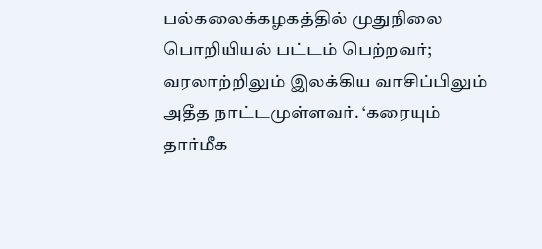பல்கலைக்கழகத்தில் முதுநிலை பொறியியல் பட்டம் பெற்றவர்; வரலாற்றிலும் இலக்கிய வாசிப்பிலும் அதீத நாட்டமுள்ளவர். ‘கரையும் தார்மீக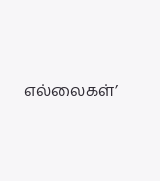எல்லைகள்’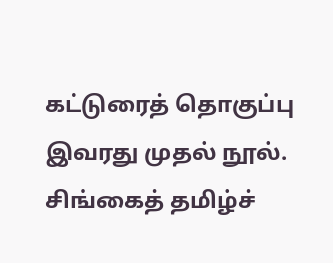கட்டுரைத் தொகுப்பு இவரது முதல் நூல். சிங்கைத் தமிழ்ச்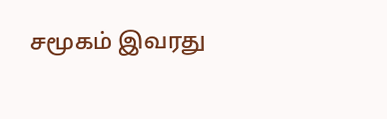சமூகம் இவரது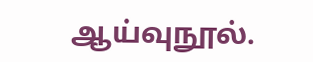ஆய்வுநூல்.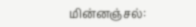மின்னஞ்சல்: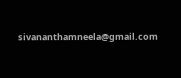sivananthamneela@gmail.com